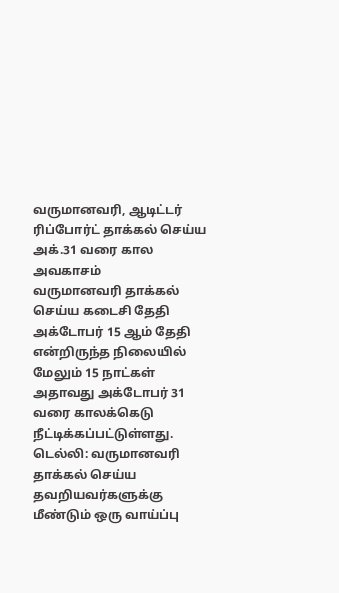வருமானவரி, ஆடிட்டர் ரிப்போர்ட் தாக்கல் செய்ய அக்.31 வரை கால அவகாசம்
வருமானவரி தாக்கல் செய்ய கடைசி தேதி அக்டோபர் 15 ஆம் தேதி என்றிருந்த நிலையில் மேலும் 15 நாட்கள் அதாவது அக்டோபர் 31 வரை காலக்கெடு நீட்டிக்கப்பட்டுள்ளது.
டெல்லி: வருமானவரி தாக்கல் செய்ய தவறியவர்களுக்கு மீண்டும் ஒரு வாய்ப்பு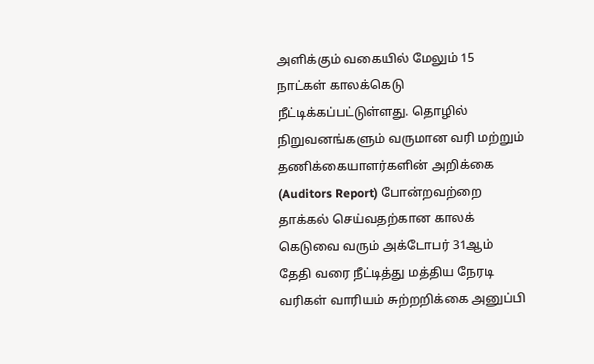அளிக்கும் வகையில் மேலும் 15 நாட்கள் காலக்கெடு நீட்டிக்கப்பட்டுள்ளது. தொழில் நிறுவனங்களும் வருமான வரி மற்றும் தணிக்கையாளர்களின் அறிக்கை (Auditors Report) போன்றவற்றை தாக்கல் செய்வதற்கான காலக் கெடுவை வரும் அக்டோபர் 31ஆம் தேதி வரை நீட்டித்து மத்திய நேரடி வரிகள் வாரியம் சுற்றறிக்கை அனுப்பி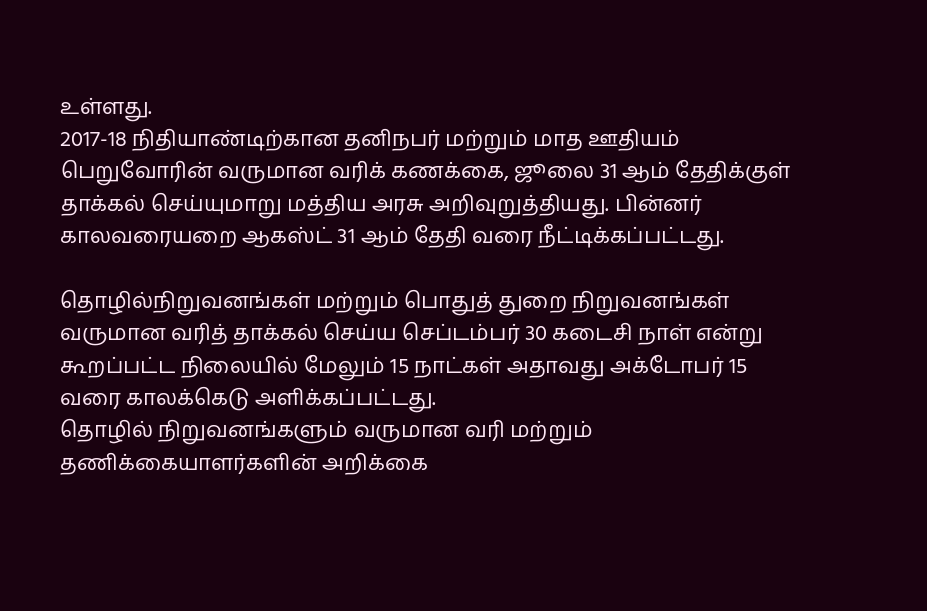உள்ளது.
2017-18 நிதியாண்டிற்கான தனிநபர் மற்றும் மாத ஊதியம் பெறுவோரின் வருமான வரிக் கணக்கை, ஜூலை 31 ஆம் தேதிக்குள் தாக்கல் செய்யுமாறு மத்திய அரசு அறிவுறுத்தியது. பின்னர் காலவரையறை ஆகஸ்ட் 31 ஆம் தேதி வரை நீட்டிக்கப்பட்டது.

தொழில்நிறுவனங்கள் மற்றும் பொதுத் துறை நிறுவனங்கள் வருமான வரித் தாக்கல் செய்ய செப்டம்பர் 30 கடைசி நாள் என்று கூறப்பட்ட நிலையில் மேலும் 15 நாட்கள் அதாவது அக்டோபர் 15 வரை காலக்கெடு அளிக்கப்பட்டது.
தொழில் நிறுவனங்களும் வருமான வரி மற்றும் தணிக்கையாளர்களின் அறிக்கை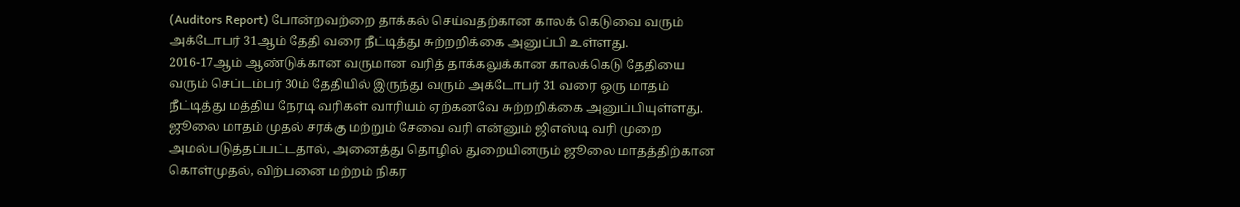(Auditors Report) போன்றவற்றை தாக்கல் செய்வதற்கான காலக் கெடுவை வரும் அக்டோபர் 31ஆம் தேதி வரை நீட்டித்து சுற்றறிக்கை அனுப்பி உள்ளது.
2016-17ஆம் ஆண்டுக்கான வருமான வரித் தாக்கலுக்கான காலக்கெடு தேதியை வரும் செப்டம்பர் 30ம் தேதியில் இருந்து வரும் அக்டோபர் 31 வரை ஒரு மாதம் நீட்டித்து மத்திய நேரடி வரிகள் வாரியம் ஏற்கனவே சுற்றறிக்கை அனுப்பியுள்ளது.
ஜூலை மாதம் முதல் சரக்கு மற்றும் சேவை வரி என்னும் ஜிஎஸ்டி வரி முறை அமல்படுத்தப்பட்டதால், அனைத்து தொழில் துறையினரும் ஜூலை மாதத்திற்கான கொள்முதல், விற்பனை மற்றம் நிகர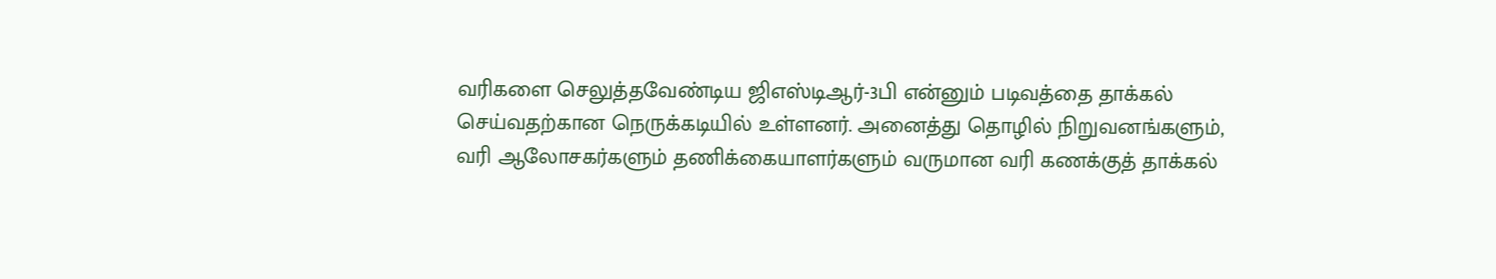வரிகளை செலுத்தவேண்டிய ஜிஎஸ்டிஆர்-3பி என்னும் படிவத்தை தாக்கல் செய்வதற்கான நெருக்கடியில் உள்ளனர். அனைத்து தொழில் நிறுவனங்களும், வரி ஆலோசகர்களும் தணிக்கையாளர்களும் வருமான வரி கணக்குத் தாக்கல்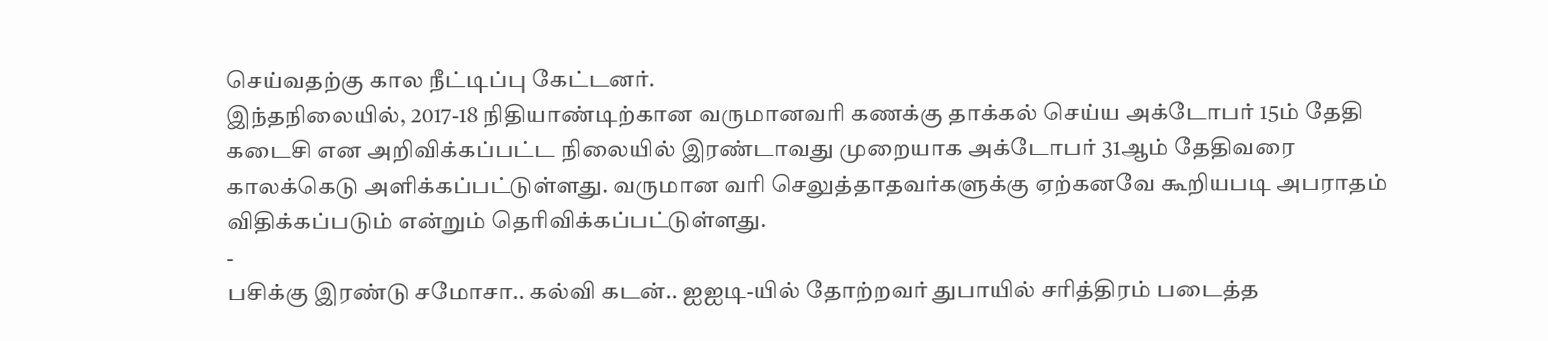செய்வதற்கு கால நீட்டிப்பு கேட்டனர்.
இந்தநிலையில், 2017-18 நிதியாண்டிற்கான வருமானவரி கணக்கு தாக்கல் செய்ய அக்டோபர் 15ம் தேதி கடைசி என அறிவிக்கப்பட்ட நிலையில் இரண்டாவது முறையாக அக்டோபர் 31ஆம் தேதிவரை காலக்கெடு அளிக்கப்பட்டுள்ளது. வருமான வரி செலுத்தாதவர்களுக்கு ஏற்கனவே கூறியபடி அபராதம் விதிக்கப்படும் என்றும் தெரிவிக்கப்பட்டுள்ளது.
-
பசிக்கு இரண்டு சமோசா.. கல்வி கடன்.. ஐஐடி-யில் தோற்றவர் துபாயில் சரித்திரம் படைத்த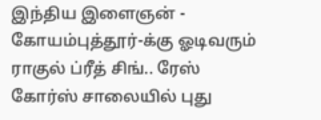இந்திய இளைஞன் -
கோயம்புத்தூர்-க்கு ஓடிவரும் ராகுல் ப்ரீத் சிங்.. ரேஸ் கோர்ஸ் சாலையில் புது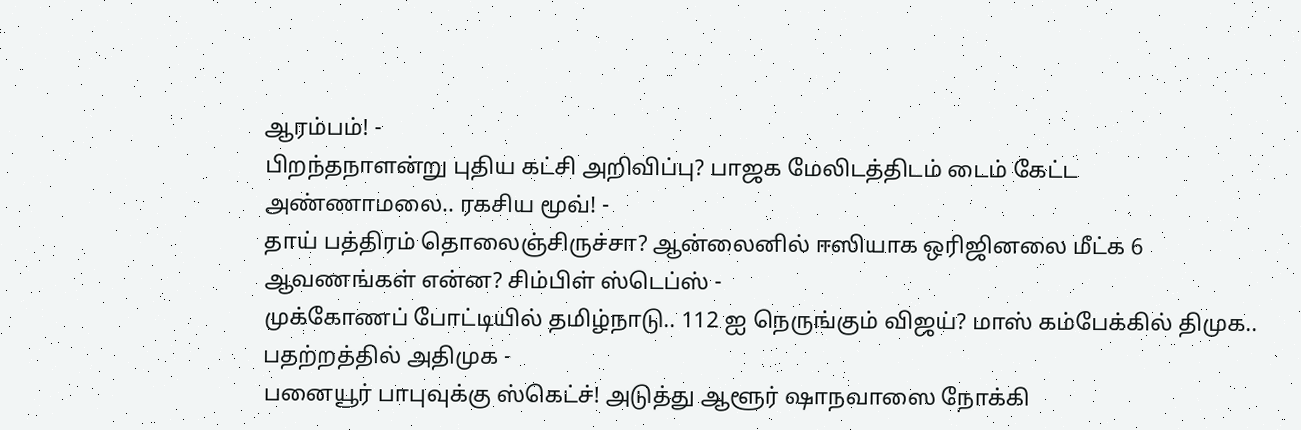ஆரம்பம்! -
பிறந்தநாளன்று புதிய கட்சி அறிவிப்பு? பாஜக மேலிடத்திடம் டைம் கேட்ட அண்ணாமலை.. ரகசிய மூவ்! -
தாய் பத்திரம் தொலைஞ்சிருச்சா? ஆன்லைனில் ஈஸியாக ஒரிஜினலை மீட்க 6 ஆவணங்கள் என்ன? சிம்பிள் ஸ்டெப்ஸ் -
முக்கோணப் போட்டியில் தமிழ்நாடு.. 112 ஐ நெருங்கும் விஜய்? மாஸ் கம்பேக்கில் திமுக.. பதற்றத்தில் அதிமுக -
பனையூர் பாபுவுக்கு ஸ்கெட்ச்! அடுத்து ஆளூர் ஷாநவாஸை நோக்கி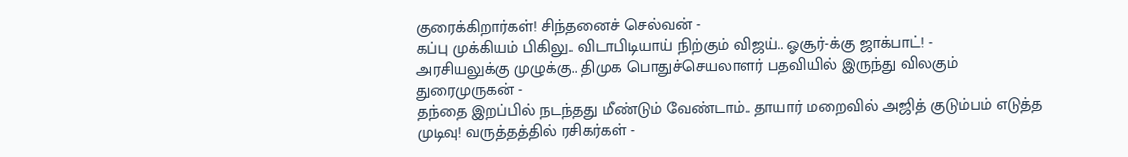குரைக்கிறார்கள்! சிந்தனைச் செல்வன் -
கப்பு முக்கியம் பிகிலு.. விடாபிடியாய் நிற்கும் விஜய்.. ஓசூர்-க்கு ஜாக்பாட்! -
அரசியலுக்கு முழுக்கு.. திமுக பொதுச்செயலாளர் பதவியில் இருந்து விலகும் துரைமுருகன் -
தந்தை இறப்பில் நடந்தது மீண்டும் வேண்டாம்.. தாயார் மறைவில் அஜித் குடும்பம் எடுத்த முடிவு! வருத்தத்தில் ரசிகர்கள் -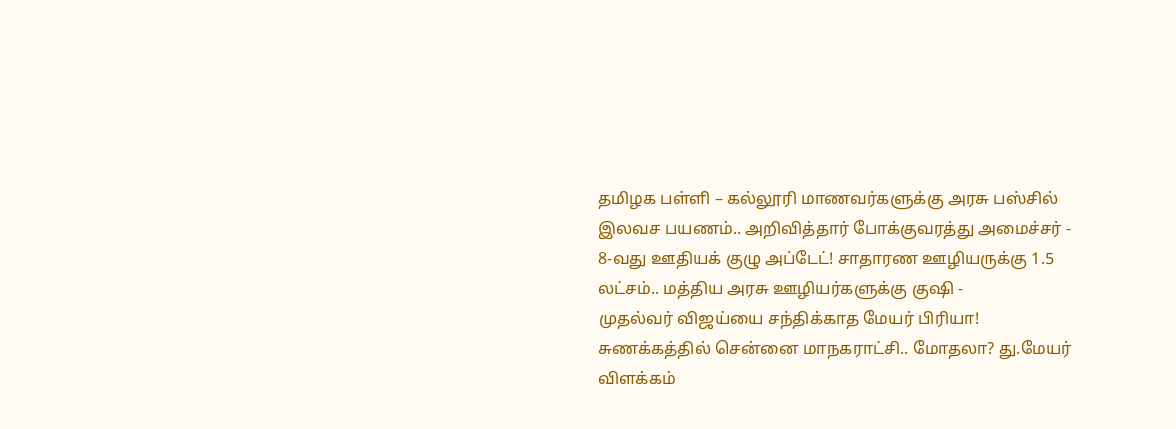தமிழக பள்ளி – கல்லூரி மாணவர்களுக்கு அரசு பஸ்சில் இலவச பயணம்.. அறிவித்தார் போக்குவரத்து அமைச்சர் -
8-வது ஊதியக் குழு அப்டேட்! சாதாரண ஊழியருக்கு 1.5 லட்சம்.. மத்திய அரசு ஊழியர்களுக்கு குஷி -
முதல்வர் விஜய்யை சந்திக்காத மேயர் பிரியா! சுணக்கத்தில் சென்னை மாநகராட்சி.. மோதலா? து.மேயர் விளக்கம்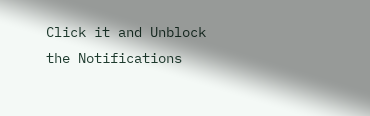Click it and Unblock the Notifications